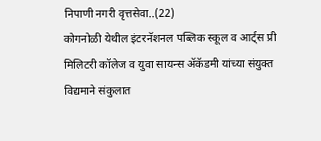निपाणी नगरी वृत्तसेवा..(22)
कोगनोळी येथील इंटरनॅशनल पब्लिक स्कूल व आर्ट्स प्री मिलिटरी कॉलेज व युवा सायन्स ॲकॅडमी यांच्या संयुक्त विद्यमाने संकुलात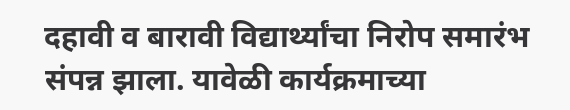दहावी व बारावी विद्यार्थ्यांचा निरोप समारंभ संपन्न झाला. यावेळी कार्यक्रमाच्या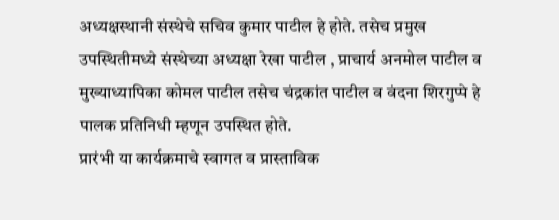अध्यक्षस्थानी संस्थेचे सचिव कुमार पाटील हे होते. तसेच प्रमुख उपस्थितीमध्ये संस्थेच्या अध्यक्षा रेखा पाटील , प्राचार्य अनमोल पाटील व मुख्याध्यापिका कोमल पाटील तसेच चंद्रकांत पाटील व वंदना शिरगुप्पे हे पालक प्रतिनिधी म्हणून उपस्थित होते.
प्रारंभी या कार्यक्रमाचे स्वागत व प्रास्ताविक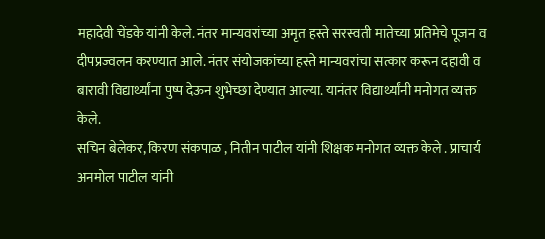महादेवी चेंडके यांनी केले. नंतर मान्यवरांच्या अमृत हस्ते सरस्वती मातेच्या प्रतिमेचे पूजन व दीपप्रज्वलन करण्यात आले. नंतर संयोजकांच्या हस्ते मान्यवरांचा सत्कार करून दहावी व बारावी विद्यार्थ्यांना पुष्प देऊन शुभेच्छा देण्यात आल्या. यानंतर विद्यार्थ्यांनी मनोगत व्यक्त केले.
सचिन बेलेकर, किरण संकपाळ , नितीन पाटील यांनी शिक्षक मनोगत व्यक्त केले . प्राचार्य अनमोल पाटील यांनी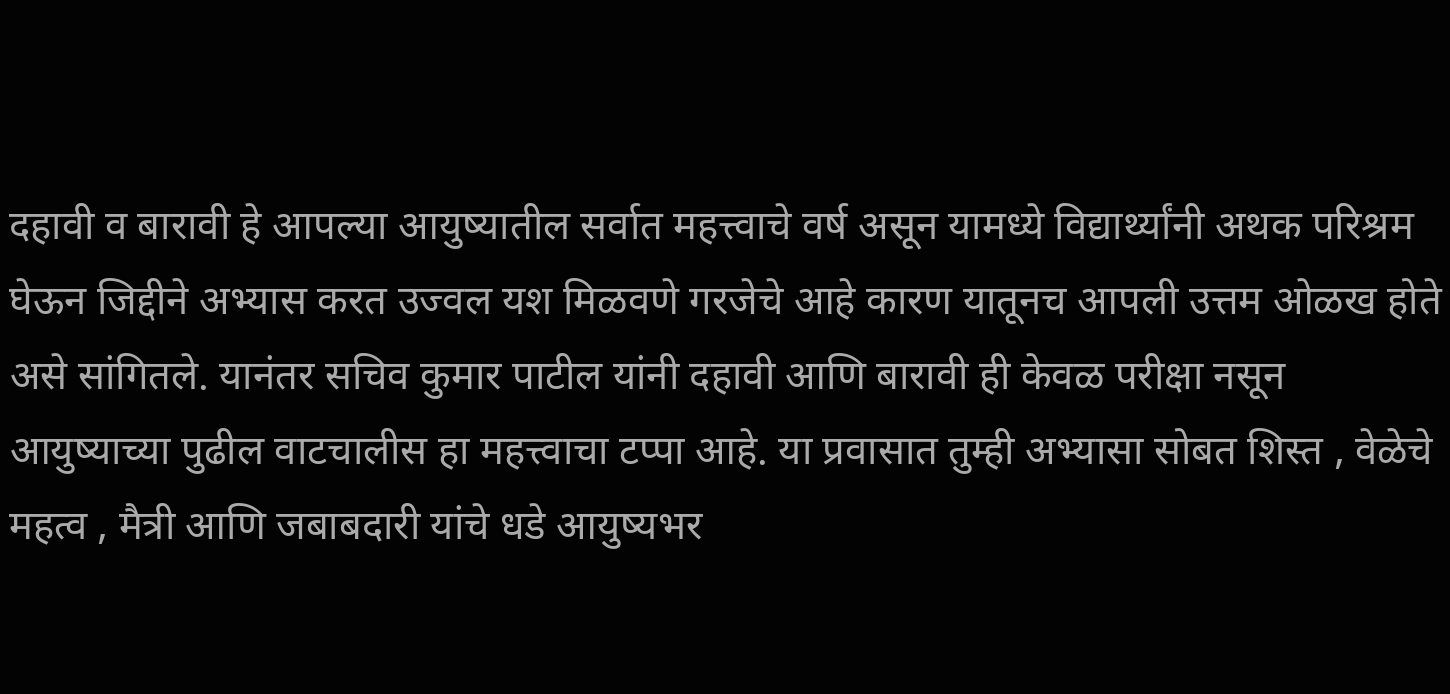दहावी व बारावी हे आपल्या आयुष्यातील सर्वात महत्त्वाचे वर्ष असून यामध्ये विद्यार्थ्यांनी अथक परिश्रम घेऊन जिद्दीने अभ्यास करत उज्वल यश मिळवणे गरजेचे आहे कारण यातूनच आपली उत्तम ओळख होते असे सांगितले. यानंतर सचिव कुमार पाटील यांनी दहावी आणि बारावी ही केवळ परीक्षा नसून आयुष्याच्या पुढील वाटचालीस हा महत्त्वाचा टप्पा आहे. या प्रवासात तुम्ही अभ्यासा सोबत शिस्त , वेळेचे महत्व , मैत्री आणि जबाबदारी यांचे धडे आयुष्यभर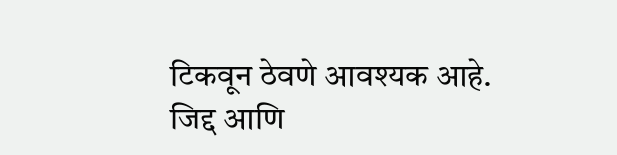टिकवून ठेवणे आवश्यक आहे. जिद्द आणि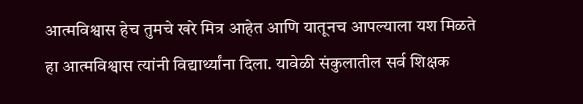आत्मविश्वास हेच तुमचे खरे मित्र आहेत आणि यातूनच आपल्याला यश मिळते हा आत्मविश्वास त्यांनी विद्यार्थ्यांना दिला. यावेळी संकुलातील सर्व शिक्षक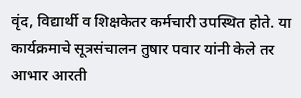वृंद, विद्यार्थी व शिक्षकेतर कर्मचारी उपस्थित होते. या कार्यक्रमाचे सूत्रसंचालन तुषार पवार यांनी केले तर आभार आरती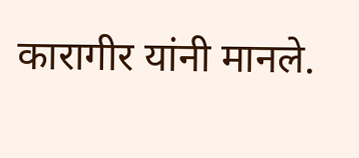कारागीर यांनी मानले.